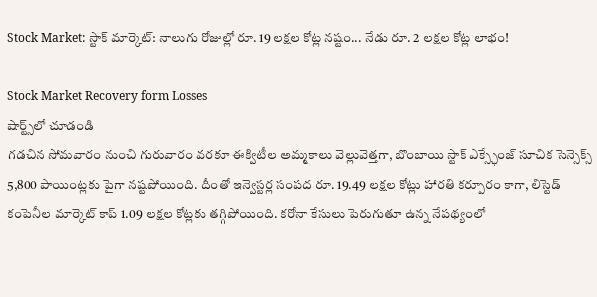Stock Market: స్టాక్ మార్కెట్: నాలుగు రోజుల్లో రూ. 19 లక్షల కోట్ల నష్టం... నేడు రూ. 2 లక్షల కోట్ల లాభం!

Stock Market Recovery form Losses
షార్ట్స్‌లో చూడండి
గడచిన సోమవారం నుంచి గురువారం వరకూ ఈక్విటీల అమ్మకాలు వెల్లువెత్తగా, బొంబాయి స్టాక్ ఎక్స్ఛేంజ్ సూచిక సెన్సెక్స్ 5,800 పాయింట్లకు పైగా నష్టపోయింది. దీంతో ఇన్వెస్టర్ల సంపద రూ. 19.49 లక్షల కోట్లు హారతి కర్పూరం కాగా, లిస్టెడ్ కంపెనీల మార్కెట్ కాప్ 1.09 లక్షల కోట్లకు తగ్గిపోయింది. కరోనా కేసులు పెరుగుతూ ఉన్న నేపథ్యంలో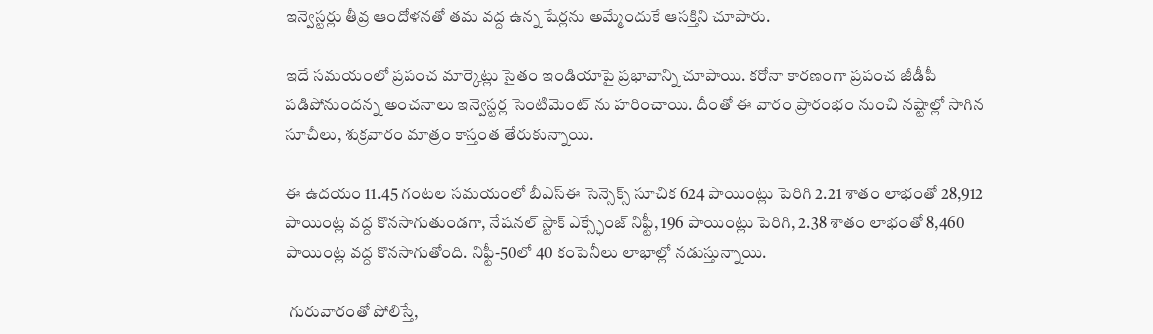ఇన్వెస్టర్లు తీవ్ర ఆందోళనతో తమ వద్ద ఉన్న షేర్లను అమ్మేందుకే ఆసక్తిని చూపారు.

ఇదే సమయంలో ప్రపంచ మార్కెట్లు సైతం ఇండియాపై ప్రభావాన్ని చూపాయి. కరోనా కారణంగా ప్రపంచ జీడీపీ పడిపోనుందన్న అంచనాలు ఇన్వెస్టర్ల సెంటిమెంట్ ను హరించాయి. దీంతో ఈ వారం ప్రారంభం నుంచి నష్టాల్లో సాగిన సూచీలు, శుక్రవారం మాత్రం కాస్తంత తేరుకున్నాయి.

ఈ ఉదయం 11.45 గంటల సమయంలో బీఎస్ఈ సెన్సెక్స్ సూచిక 624 పాయింట్లు పెరిగి 2.21 శాతం లాభంతో 28,912 పాయింట్ల వద్ద కొనసాగుతుండగా, నేషనల్ స్టాక్ ఎక్స్ఛేంజ్ నిఫ్టీ, 196 పాయింట్లు పెరిగి, 2.38 శాతం లాభంతో 8,460 పాయింట్ల వద్ద కొనసాగుతోంది. నిఫ్టీ-50లో 40 కంపెనీలు లాభాల్లో నడుస్తున్నాయి.

 గురువారంతో పోలిస్తే,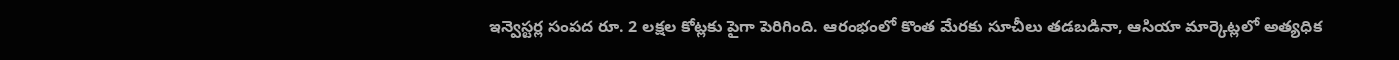ఇన్వెస్టర్ల సంపద రూ. 2 లక్షల కోట్లకు పైగా పెరిగింది. ఆరంభంలో కొంత మేరకు సూచీలు తడబడినా, ఆసియా మార్కెట్లలో అత్యధిక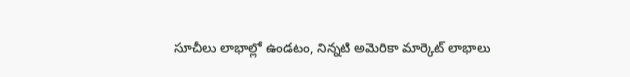సూచీలు లాభాల్లో ఉండటం, నిన్నటి అమెరికా మార్కెట్ లాభాలు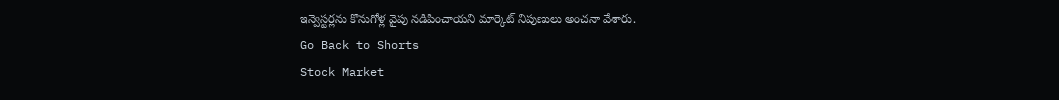ఇన్వెస్టర్లను కొనుగోళ్ల వైపు నడిపించాయని మార్కెట్ నిపుణులు అంచనా వేశారు.
Go Back to Shorts
Stock Market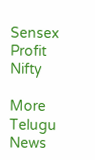Sensex
Profit
Nifty

More Telugu News